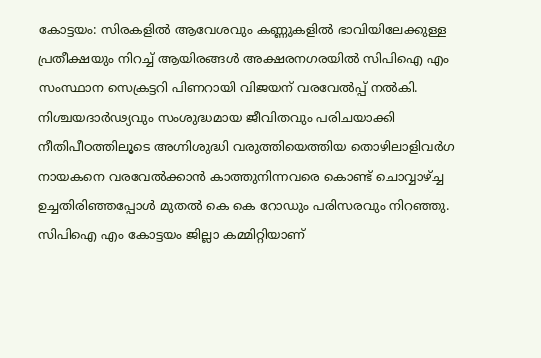കോട്ടയം: സിരകളിൽ ആവേശവും കണ്ണുകളിൽ ഭാവിയിലേക്കുള്ള പ്രതീക്ഷയും നിറച്ച് ആയിരങ്ങൾ അക്ഷരനഗരയിൽ സിപിഐ എം സംസ്ഥാന സെക്രട്ടറി പിണറായി വിജയന് വരവേൽപ്പ് നൽകി.
നിശ്ചയദാർഢ്യവും സംശുദ്ധമായ ജീവിതവും പരിചയാക്കി നീതിപീഠത്തിലൂടെ അഗ്നിശുദ്ധി വരുത്തിയെത്തിയ തൊഴിലാളിവർഗ നായകനെ വരവേൽക്കാൻ കാത്തുനിന്നവരെ കൊണ്ട് ചൊവ്വാഴ്ച്ച ഉച്ചതിരിഞ്ഞപ്പോൾ മുതൽ കെ കെ റോഡും പരിസരവും നിറഞ്ഞു. സിപിഐ എം കോട്ടയം ജില്ലാ കമ്മിറ്റിയാണ്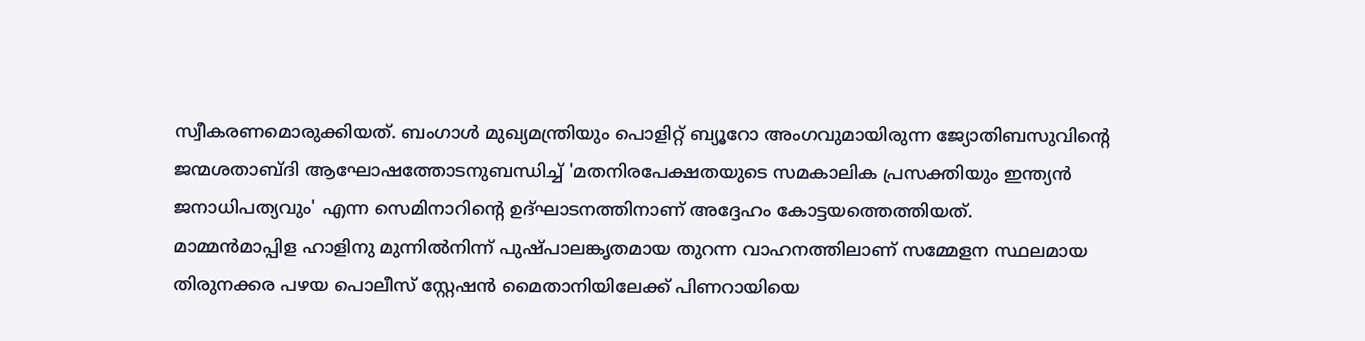സ്വീകരണമൊരുക്കിയത്. ബംഗാൾ മുഖ്യമന്ത്രിയും പൊളിറ്റ് ബ്യൂറോ അംഗവുമായിരുന്ന ജ്യോതിബസുവിന്റെ ജന്മശതാബ്ദി ആഘോഷത്തോടനുബന്ധിച്ച് 'മതനിരപേക്ഷതയുടെ സമകാലിക പ്രസക്തിയും ഇന്ത്യൻ ജനാധിപത്യവും' എന്ന സെമിനാറിന്റെ ഉദ്ഘാടനത്തിനാണ് അദ്ദേഹം കോട്ടയത്തെത്തിയത്.
മാമ്മൻമാപ്പിള ഹാളിനു മുന്നിൽനിന്ന് പുഷ്പാലങ്കൃതമായ തുറന്ന വാഹനത്തിലാണ് സമ്മേളന സ്ഥലമായ തിരുനക്കര പഴയ പൊലീസ് സ്റ്റേഷൻ മൈതാനിയിലേക്ക് പിണറായിയെ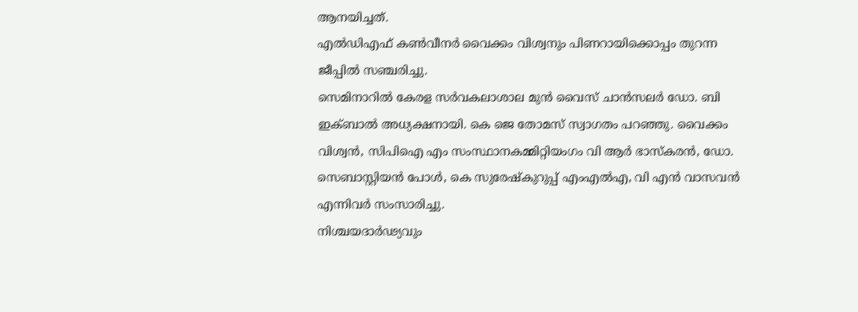ആനയിച്ചത്.
എൽഡിഎഫ് കൺവീനർ വൈക്കം വിശ്വനും പിണറായിക്കൊപ്പം തുറന്ന ജീപ്പിൽ സഞ്ചരിച്ചു.
സെമിനാറിൽ കേരള സർവകലാശാല മുൻ വൈസ് ചാൻസലർ ഡോ. ബി ഇക്ബാൽ അധ്യക്ഷനായി. കെ ജെ തോമസ് സ്വാഗതം പറഞ്ഞു. വൈക്കം വിശ്വൻ, സിപിഐ എം സംസ്ഥാനകമ്മിറ്റിയംഗം വി ആർ ഭാസ്കരൻ, ഡോ. സെബാസ്റ്റിയൻ പോൾ, കെ സുരേഷ്കുറുപ്പ് എംഎൽഎ, വി എൻ വാസവൻ എന്നിവർ സംസാരിച്ചു.
നിശ്ചയദാർഢ്യവും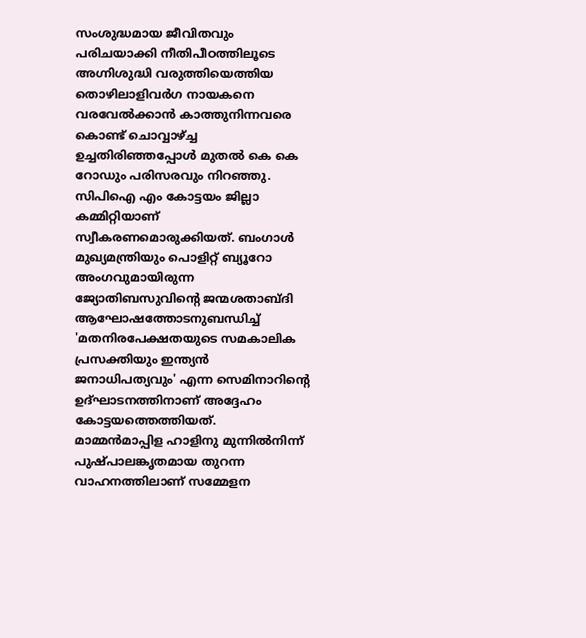സംശുദ്ധമായ ജീവിതവും പരിചയാക്കി നീതിപീഠത്തിലൂടെ അഗ്നിശുദ്ധി വരുത്തിയെത്തിയ തൊഴിലാളിവർഗ നായകനെ വരവേൽക്കാൻ കാത്തുനിന്നവരെ കൊണ്ട് ചൊവ്വാഴ്ച്ച ഉച്ചതിരിഞ്ഞപ്പോൾ മുതൽ കെ കെ റോഡും പരിസരവും നിറഞ്ഞു. സിപിഐ എം കോട്ടയം ജില്ലാ കമ്മിറ്റിയാണ് സ്വീകരണമൊരുക്കിയത്. ബംഗാൾ മുഖ്യമന്ത്രിയും പൊളിറ്റ് ബ്യൂറോ അംഗവുമായിരുന്ന ജ്യോതിബസുവിന്റെ ജന്മശതാബ്ദി ആഘോഷത്തോടനുബന്ധിച്ച് 'മതനിരപേക്ഷതയുടെ സമകാലിക പ്രസക്തിയും ഇന്ത്യൻ ജനാധിപത്യവും' എന്ന സെമിനാറിന്റെ ഉദ്ഘാടനത്തിനാണ് അദ്ദേഹം കോട്ടയത്തെത്തിയത്.
മാമ്മൻമാപ്പിള ഹാളിനു മുന്നിൽനിന്ന് പുഷ്പാലങ്കൃതമായ തുറന്ന വാഹനത്തിലാണ് സമ്മേളന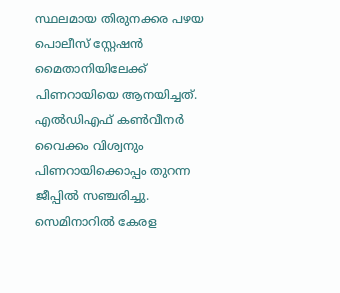സ്ഥലമായ തിരുനക്കര പഴയ പൊലീസ് സ്റ്റേഷൻ മൈതാനിയിലേക്ക് പിണറായിയെ ആനയിച്ചത്.
എൽഡിഎഫ് കൺവീനർ വൈക്കം വിശ്വനും പിണറായിക്കൊപ്പം തുറന്ന ജീപ്പിൽ സഞ്ചരിച്ചു.
സെമിനാറിൽ കേരള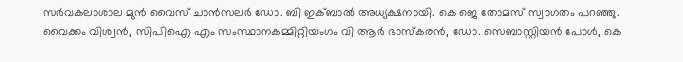സർവകലാശാല മുൻ വൈസ് ചാൻസലർ ഡോ. ബി ഇക്ബാൽ അധ്യക്ഷനായി. കെ ജെ തോമസ് സ്വാഗതം പറഞ്ഞു. വൈക്കം വിശ്വൻ, സിപിഐ എം സംസ്ഥാനകമ്മിറ്റിയംഗം വി ആർ ഭാസ്കരൻ, ഡോ. സെബാസ്റ്റിയൻ പോൾ, കെ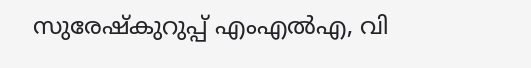സുരേഷ്കുറുപ്പ് എംഎൽഎ, വി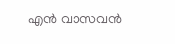എൻ വാസവൻ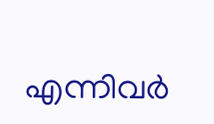എന്നിവർ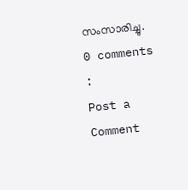സംസാരിച്ചു.
0 comments :
Post a Comment